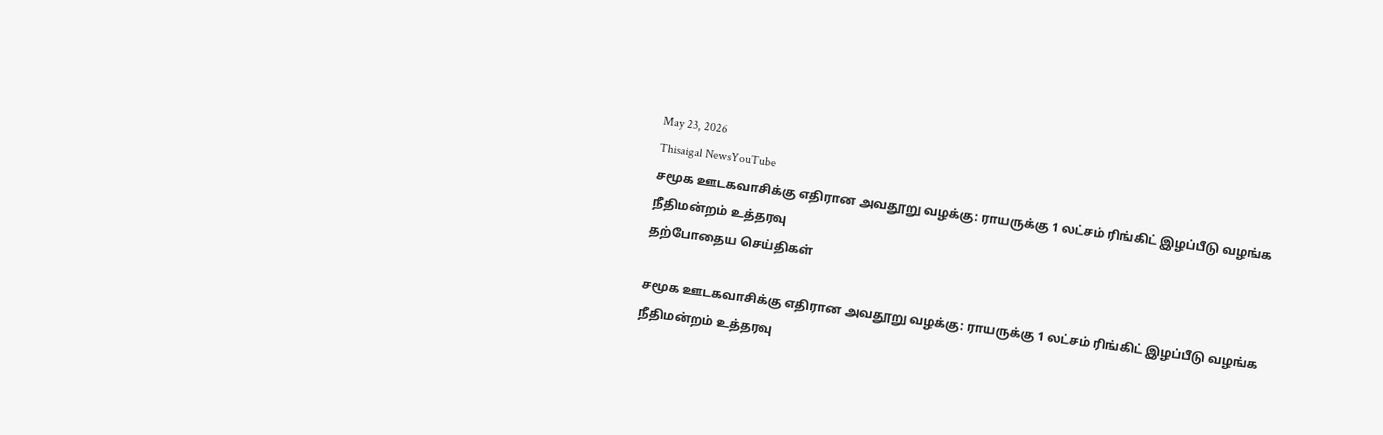May 23, 2026
Thisaigal NewsYouTube
சமூக ஊடகவாசிக்கு எதிரான அவதூறு வழக்கு: ராயருக்கு 1 லட்சம் ரிங்கிட் இழப்பீடு வழங்க நீதிமன்றம் உத்தரவு
தற்போதைய செய்திகள்

சமூக ஊடகவாசிக்கு எதிரான அவதூறு வழக்கு: ராயருக்கு 1 லட்சம் ரிங்கிட் இழப்பீடு வழங்க நீதிமன்றம் உத்தரவு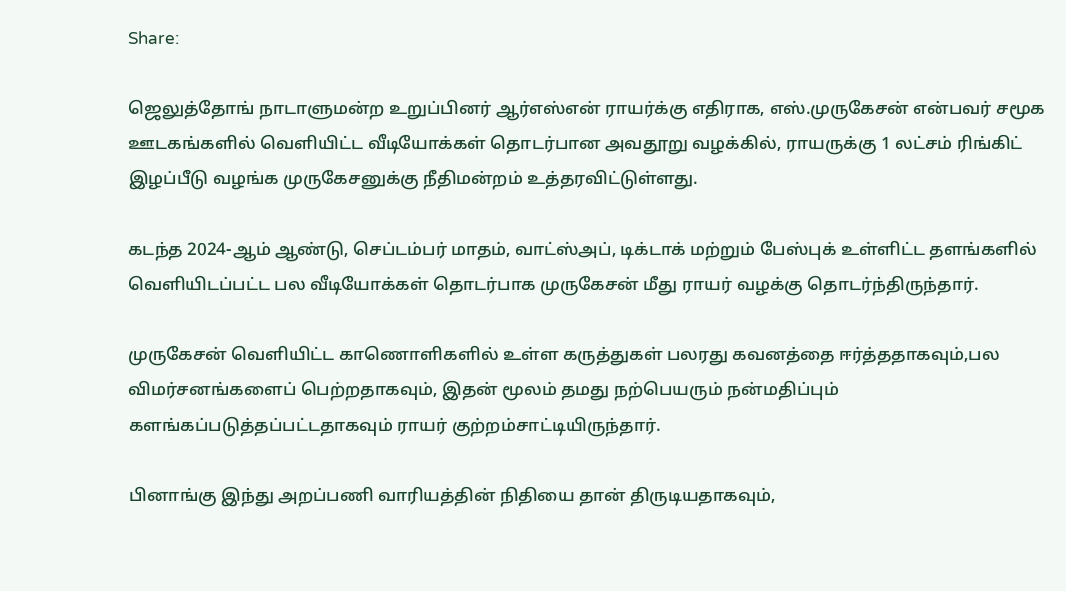Share:

ஜெலுத்தோங் நாடாளுமன்ற உறுப்பினர் ஆர்எஸ்என் ராயர்க்கு எதிராக, எஸ்.முருகேசன் என்பவர் சமூக ஊடகங்களில் வெளியிட்ட வீடியோக்கள் தொடர்பான அவதூறு வழக்கில், ராயருக்கு 1 லட்சம் ரிங்கிட் இழப்பீடு வழங்க முருகேசனுக்கு நீதிமன்றம் உத்தரவிட்டுள்ளது.

கடந்த 2024-ஆம் ஆண்டு, செப்டம்பர் மாதம், வாட்ஸ்அப், டிக்டாக் மற்றும் பேஸ்புக் உள்ளிட்ட தளங்களில் வெளியிடப்பட்ட பல வீடியோக்கள் தொடர்பாக முருகேசன் மீது ராயர் வழக்கு தொடர்ந்திருந்தார்.

முருகேசன் வெளியிட்ட காணொளிகளில் உள்ள கருத்துகள் பலரது கவனத்தை ஈர்த்ததாகவும்,பல விமர்சனங்களைப் பெற்றதாகவும், இதன் மூலம் தமது நற்பெயரும் நன்மதிப்பும் களங்கப்படுத்தப்பட்டதாகவும் ராயர் குற்றம்சாட்டியிருந்தார்.

பினாங்கு இந்து அறப்பணி வாரியத்தின் நிதியை தான் திருடியதாகவும்,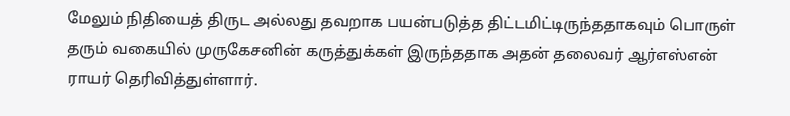மேலும் நிதியைத் திருட அல்லது தவறாக பயன்படுத்த திட்டமிட்டிருந்ததாகவும் பொருள் தரும் வகையில் முருகேசனின் கருத்துக்கள் இருந்ததாக அதன் தலைவர் ஆர்எஸ்என் ராயர் தெரிவித்துள்ளார்.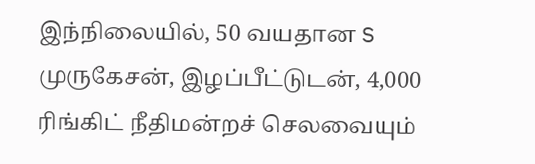இந்நிலையில், 50 வயதான S முருகேசன், இழப்பீட்டுடன், 4,000 ரிங்கிட் நீதிமன்றச் செலவையும்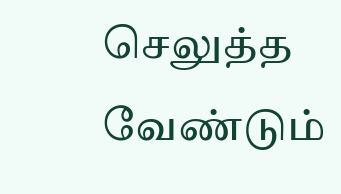செலுத்த வேண்டும்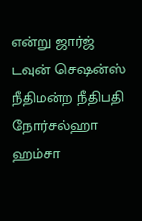என்று ஜார்ஜ் டவுன் செஷன்ஸ் நீதிமன்ற நீதிபதி நோர்சல்ஹா ஹம்சா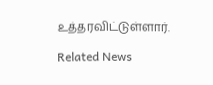உத்தரவிட்டுள்ளார்.

Related News